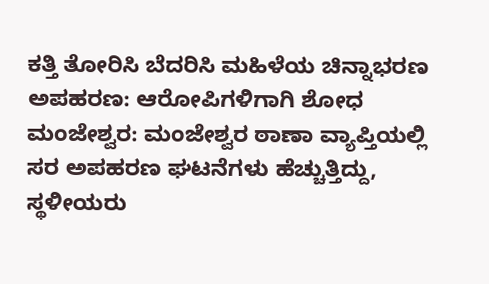ಕತ್ತಿ ತೋರಿಸಿ ಬೆದರಿಸಿ ಮಹಿಳೆಯ ಚಿನ್ನಾಭರಣ ಅಪಹರಣ: ಆರೋಪಿಗಳಿಗಾಗಿ ಶೋಧ
ಮಂಜೇಶ್ವರ: ಮಂಜೇಶ್ವರ ಠಾಣಾ ವ್ಯಾಪ್ತಿಯಲ್ಲಿ ಸರ ಅಪಹರಣ ಘಟನೆಗಳು ಹೆಚ್ಚುತ್ತಿದ್ದು, ಸ್ಥಳೀಯರು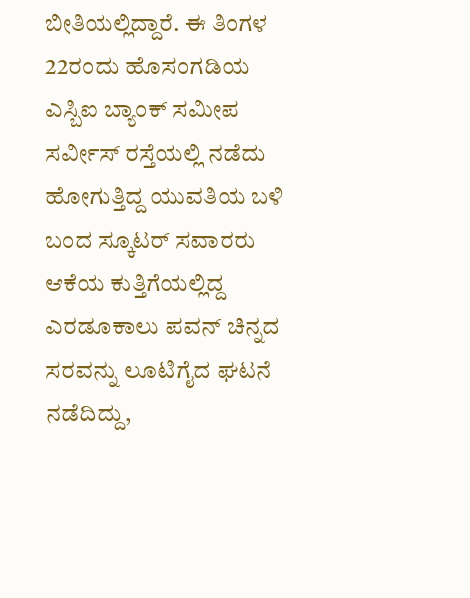ಬೀತಿಯಲ್ಲಿದ್ದಾರೆ. ಈ ತಿಂಗಳ 22ರಂದು ಹೊಸಂಗಡಿಯ ಎಸ್ಬಿಐ ಬ್ಯಾಂಕ್ ಸಮೀಪ ಸರ್ವೀಸ್ ರಸ್ತೆಯಲ್ಲಿ ನಡೆದು ಹೋಗುತ್ತಿದ್ದ ಯುವತಿಯ ಬಳಿ ಬಂದ ಸ್ಕೂಟರ್ ಸವಾರರು ಆಕೆಯ ಕುತ್ತಿಗೆಯಲ್ಲಿದ್ದ ಎರಡೂಕಾಲು ಪವನ್ ಚಿನ್ನದ ಸರವನ್ನು ಲೂಟಿಗೈದ ಘಟನೆ ನಡೆದಿದ್ದು,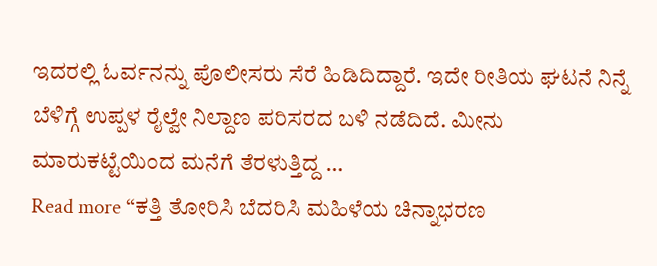ಇದರಲ್ಲಿ ಓರ್ವನನ್ನು ಪೊಲೀಸರು ಸೆರೆ ಹಿಡಿದಿದ್ದಾರೆ. ಇದೇ ರೀತಿಯ ಘಟನೆ ನಿನ್ನೆ ಬೆಳಿಗ್ಗೆ ಉಪ್ಪಳ ರೈಲ್ವೇ ನಿಲ್ದಾಣ ಪರಿಸರದ ಬಳಿ ನಡೆದಿದೆ. ಮೀನು ಮಾರುಕಟ್ಟೆಯಿಂದ ಮನೆಗೆ ತೆರಳುತ್ತಿದ್ದ …
Read more “ಕತ್ತಿ ತೋರಿಸಿ ಬೆದರಿಸಿ ಮಹಿಳೆಯ ಚಿನ್ನಾಭರಣ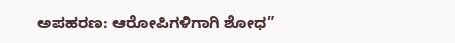ಅಪಹರಣ: ಆರೋಪಿಗಳಿಗಾಗಿ ಶೋಧ”